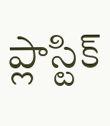ప్లాస్టిక్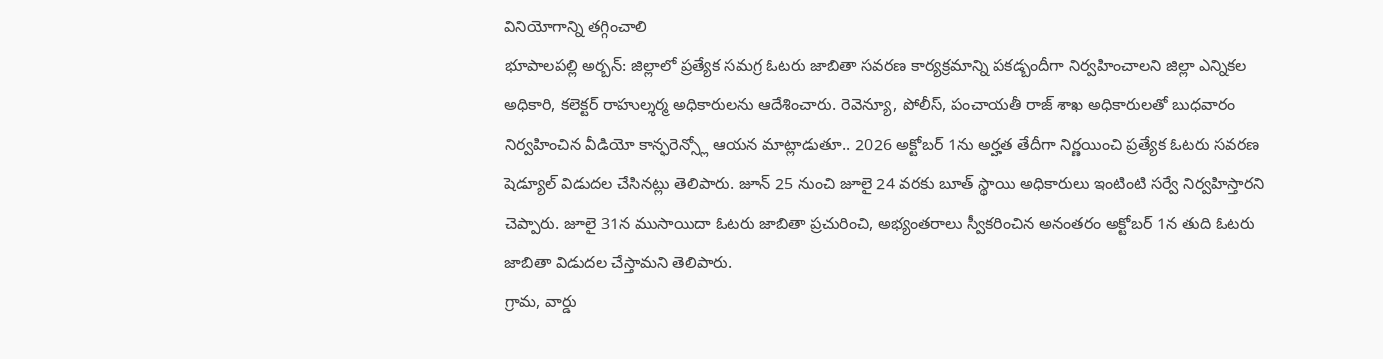వినియోగాన్ని తగ్గించాలి
భూపాలపల్లి అర్బన్: జిల్లాలో ప్రత్యేక సమగ్ర ఓటరు జాబితా సవరణ కార్యక్రమాన్ని పకడ్బందీగా నిర్వహించాలని జిల్లా ఎన్నికల అధికారి, కలెక్టర్ రాహుల్శర్మ అధికారులను ఆదేశించారు. రెవెన్యూ, పోలీస్, పంచాయతీ రాజ్ శాఖ అధికారులతో బుధవారం నిర్వహించిన వీడియో కాన్ఫరెన్స్లో ఆయన మాట్లాడుతూ.. 2026 అక్టోబర్ 1ను అర్హత తేదీగా నిర్ణయించి ప్రత్యేక ఓటరు సవరణ షెడ్యూల్ విడుదల చేసినట్లు తెలిపారు. జూన్ 25 నుంచి జూలై 24 వరకు బూత్ స్థాయి అధికారులు ఇంటింటి సర్వే నిర్వహిస్తారని చెప్పారు. జూలై 31న ముసాయిదా ఓటరు జాబితా ప్రచురించి, అభ్యంతరాలు స్వీకరించిన అనంతరం అక్టోబర్ 1న తుది ఓటరు జాబితా విడుదల చేస్తామని తెలిపారు.
గ్రామ, వార్డు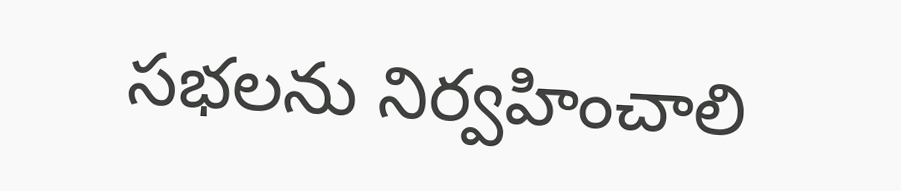సభలను నిర్వహించాలి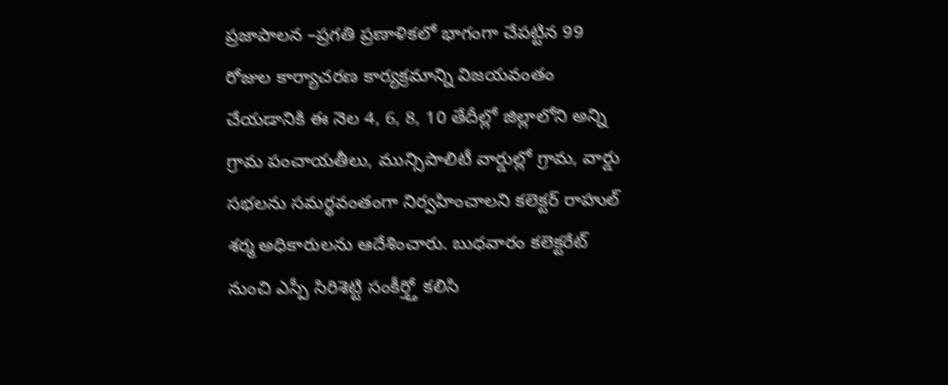ప్రజాపాలన –ప్రగతి ప్రణాళికలో భాగంగా చేపట్టిన 99 రోజుల కార్యాచరణ కార్యక్రమాన్ని విజయవంతం చేయడానికి ఈ నెల 4, 6, 8, 10 తేదీల్లో జిల్లాలోని అన్ని గ్రామ పంచాయతీలు, మున్సిపాలిటీ వార్డుల్లో గ్రామ, వార్డు సభలను సమర్థవంతంగా నిర్వహించాలని కలెక్టర్ రాహుల్ శర్మ అధికారులను ఆదేశించారు. బుధవారం కలెక్టరేట్ నుంచి ఎస్పీ సిరిశెట్టి సంకీర్త్తో కలిసి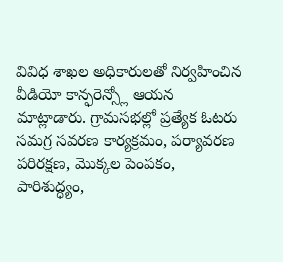వివిధ శాఖల అధికారులతో నిర్వహించిన వీడియో కాన్ఫరెన్స్లో ఆయన మాట్లాడారు. గ్రామసభల్లో ప్రత్యేక ఓటరు సమగ్ర సవరణ కార్యక్రమం, పర్యావరణ పరిరక్షణ, మొక్కల పెంపకం, పారిశుద్ధ్యం,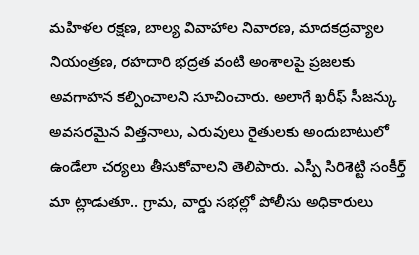మహిళల రక్షణ, బాల్య వివాహాల నివారణ, మాదకద్రవ్యాల నియంత్రణ, రహదారి భద్రత వంటి అంశాలపై ప్రజలకు అవగాహన కల్పించాలని సూచించారు. అలాగే ఖరీఫ్ సీజన్కు అవసరమైన విత్తనాలు, ఎరువులు రైతులకు అందుబాటులో ఉండేలా చర్యలు తీసుకోవాలని తెలిపారు. ఎస్పీ సిరిశెట్టి సంకీర్త్ మా ట్లాడుతూ.. గ్రామ, వార్డు సభల్లో పోలీసు అధికారులు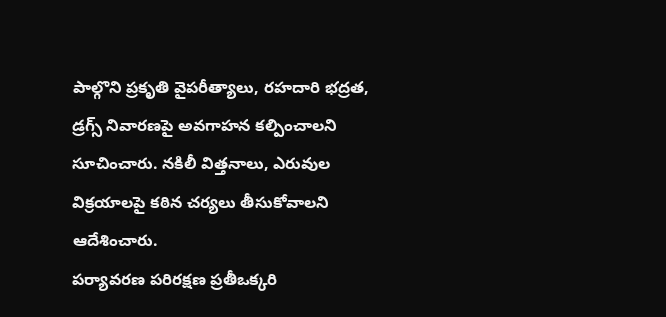పాల్గొని ప్రకృతి వైపరీత్యాలు, రహదారి భద్రత, డ్రగ్స్ నివారణపై అవగాహన కల్పించాలని సూచించారు. నకిలీ విత్తనాలు, ఎరువుల విక్రయాలపై కఠిన చర్యలు తీసుకోవాలని ఆదేశించారు.
పర్యావరణ పరిరక్షణ ప్రతీఒక్కరి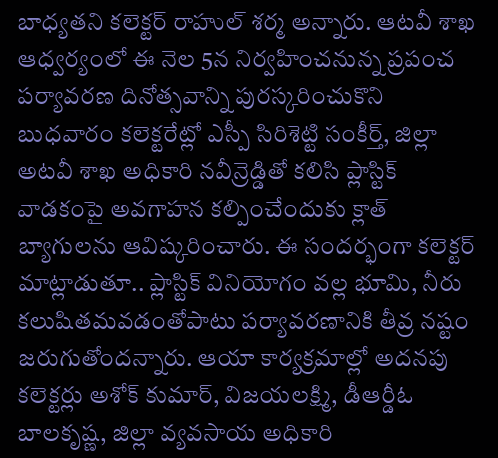బాధ్యతని కలెక్టర్ రాహుల్ శర్మ అన్నారు. ఆటవీ శాఖ ఆధ్వర్యంలో ఈ నెల 5న నిర్వహించనున్న ప్రపంచ పర్యావరణ దినోత్సవాన్ని పురస్కరించుకొని బుధవారం కలెక్టరేట్లో ఎస్పీ సిరిశెట్టి సంకీర్త్, జిల్లా అటవీ శాఖ అధికారి నవీన్రెడ్డితో కలిసి ప్లాస్టిక్ వాడకంపై అవగాహన కల్పించేందుకు క్లాత్ బ్యాగులను ఆవిష్కరించారు. ఈ సందర్భంగా కలెక్టర్ మాట్లాడుతూ.. ప్లాస్టిక్ వినియోగం వల్ల భూమి, నీరు కలుషితమవడంతోపాటు పర్యావరణానికి తీవ్ర నష్టం జరుగుతోందన్నారు. ఆయా కార్యక్రమాల్లో అదనపు కలెక్టర్లు అశోక్ కుమార్, విజయలక్ష్మి, డీఆర్డీఓ బాలకృష్ణ, జిల్లా వ్యవసాయ అధికారి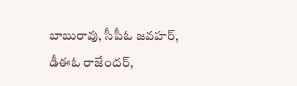బాబురావు, సీపీఓ జవహర్, డీఈఓ రాజేందర్,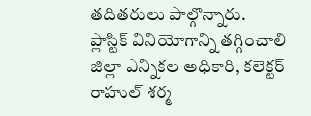తదితరులు పాల్గొన్నారు.
ప్లాస్టిక్ వినియోగాన్ని తగ్గించాలి
జిల్లా ఎన్నికల అధికారి, కలెక్టర్ రాహుల్ శర్మ